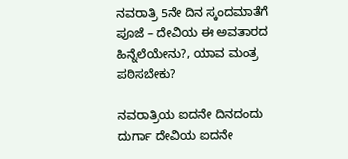ನವರಾತ್ರಿ 5ನೇ ದಿನ ಸ್ಕಂದಮಾತೆಗೆ ಪೂಜೆ – ದೇವಿಯ ಈ ಅವತಾರದ ಹಿನ್ನೆಲೆಯೇನು?, ಯಾವ ಮಂತ್ರ ಪಠಿಸಬೇಕು?

ನವರಾತ್ರಿಯ ಐದನೇ ದಿನದಂದು ದುರ್ಗಾ ದೇವಿಯ ಐದನೇ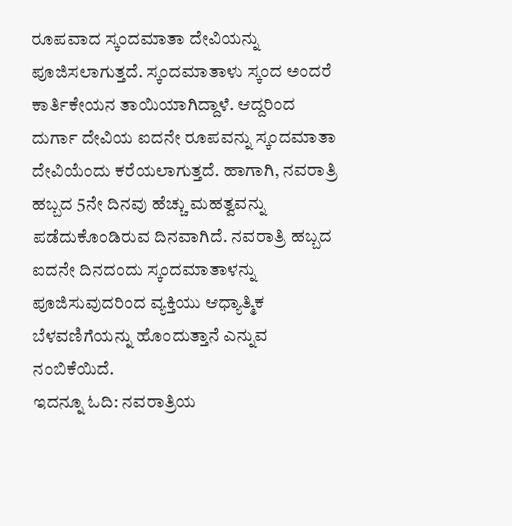ರೂಪವಾದ ಸ್ಕಂದಮಾತಾ ದೇವಿಯನ್ನು ಪೂಜಿಸಲಾಗುತ್ತದೆ. ಸ್ಕಂದಮಾತಾಳು ಸ್ಕಂದ ಅಂದರೆ ಕಾರ್ತಿಕೇಯನ ತಾಯಿಯಾಗಿದ್ದಾಳೆ. ಆದ್ದರಿಂದ ದುರ್ಗಾ ದೇವಿಯ ಐದನೇ ರೂಪವನ್ನು ಸ್ಕಂದಮಾತಾ ದೇವಿಯೆಂದು ಕರೆಯಲಾಗುತ್ತದೆ. ಹಾಗಾಗಿ, ನವರಾತ್ರಿ ಹಬ್ಬದ 5ನೇ ದಿನವು ಹೆಚ್ಚು ಮಹತ್ವವನ್ನು ಪಡೆದುಕೊಂಡಿರುವ ದಿನವಾಗಿದೆ. ನವರಾತ್ರಿ ಹಬ್ಬದ ಐದನೇ ದಿನದಂದು ಸ್ಕಂದಮಾತಾಳನ್ನು ಪೂಜಿಸುವುದರಿಂದ ವ್ಯಕ್ತಿಯು ಆಧ್ಯಾತ್ಮಿಕ ಬೆಳವಣಿಗೆಯನ್ನು ಹೊಂದುತ್ತಾನೆ ಎನ್ನುವ ನಂಬಿಕೆಯಿದೆ.
ಇದನ್ನೂ ಓದಿ: ನವರಾತ್ರಿಯ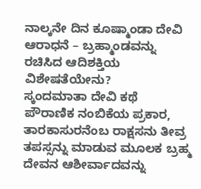ನಾಲ್ಕನೇ ದಿನ ಕೂಷ್ಮಾಂಡಾ ದೇವಿ ಆರಾಧನೆ – ಬ್ರಹ್ಮಾಂಡವನ್ನು ರಚಿಸಿದ ಆದಿಶಕ್ತಿಯ ವಿಶೇಷತೆಯೇನು?
ಸ್ಕಂದಮಾತಾ ದೇವಿ ಕಥೆ
ಪೌರಾಣಿಕ ನಂಬಿಕೆಯ ಪ್ರಕಾರ, ತಾರಕಾಸುರನೆಂಬ ರಾಕ್ಷಸನು ತೀವ್ರ ತಪಸ್ಸನ್ನು ಮಾಡುವ ಮೂಲಕ ಬ್ರಹ್ಮ ದೇವನ ಆಶೀರ್ವಾದವನ್ನು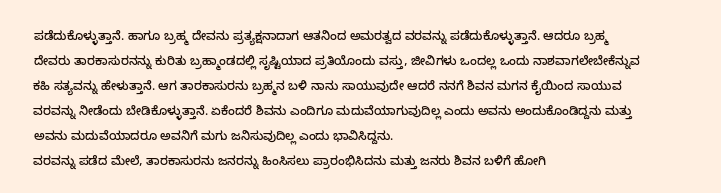ಪಡೆದುಕೊಳ್ಳುತ್ತಾನೆ. ಹಾಗೂ ಬ್ರಹ್ಮ ದೇವನು ಪ್ರತ್ಯಕ್ಷನಾದಾಗ ಆತನಿಂದ ಅಮರತ್ವದ ವರವನ್ನು ಪಡೆದುಕೊಳ್ಳುತ್ತಾನೆ. ಆದರೂ ಬ್ರಹ್ಮ ದೇವರು ತಾರಕಾಸುರನನ್ನು ಕುರಿತು ಬ್ರಹ್ಮಾಂಡದಲ್ಲಿ ಸೃಷ್ಟಿಯಾದ ಪ್ರತಿಯೊಂದು ವಸ್ತು, ಜೀವಿಗಳು ಒಂದಲ್ಲ ಒಂದು ನಾಶವಾಗಲೇಬೇಕೆನ್ನುವ ಕಹಿ ಸತ್ಯವನ್ನು ಹೇಳುತ್ತಾನೆ. ಆಗ ತಾರಕಾಸುರನು ಬ್ರಹ್ಮನ ಬಳಿ ನಾನು ಸಾಯುವುದೇ ಆದರೆ ನನಗೆ ಶಿವನ ಮಗನ ಕೈಯಿಂದ ಸಾಯುವ ವರವನ್ನು ನೀಡೆಂದು ಬೇಡಿಕೊಳ್ಳುತ್ತಾನೆ. ಏಕೆಂದರೆ ಶಿವನು ಎಂದಿಗೂ ಮದುವೆಯಾಗುವುದಿಲ್ಲ ಎಂದು ಅವನು ಅಂದುಕೊಂಡಿದ್ದನು ಮತ್ತು ಅವನು ಮದುವೆಯಾದರೂ ಅವನಿಗೆ ಮಗು ಜನಿಸುವುದಿಲ್ಲ ಎಂದು ಭಾವಿಸಿದ್ದನು.
ವರವನ್ನು ಪಡೆದ ಮೇಲೆ, ತಾರಕಾಸುರನು ಜನರನ್ನು ಹಿಂಸಿಸಲು ಪ್ರಾರಂಭಿಸಿದನು ಮತ್ತು ಜನರು ಶಿವನ ಬಳಿಗೆ ಹೋಗಿ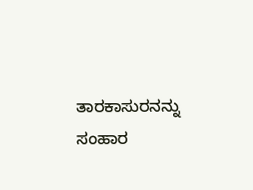ತಾರಕಾಸುರನನ್ನು ಸಂಹಾರ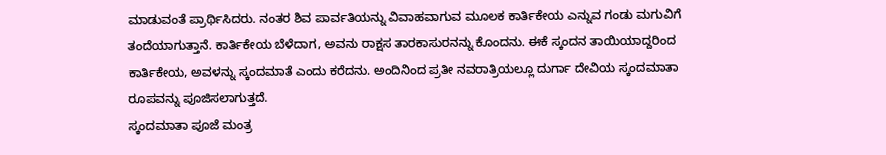ಮಾಡುವಂತೆ ಪ್ರಾರ್ಥಿಸಿದರು. ನಂತರ ಶಿವ ಪಾರ್ವತಿಯನ್ನು ವಿವಾಹವಾಗುವ ಮೂಲಕ ಕಾರ್ತಿಕೇಯ ಎನ್ನುವ ಗಂಡು ಮಗುವಿಗೆ ತಂದೆಯಾಗುತ್ತಾನೆ. ಕಾರ್ತಿಕೇಯ ಬೆಳೆದಾಗ, ಅವನು ರಾಕ್ಷಸ ತಾರಕಾಸುರನನ್ನು ಕೊಂದನು. ಈಕೆ ಸ್ಕಂದನ ತಾಯಿಯಾದ್ದರಿಂದ ಕಾರ್ತಿಕೇಯ, ಅವಳನ್ನು ಸ್ಕಂದಮಾತೆ ಎಂದು ಕರೆದನು. ಅಂದಿನಿಂದ ಪ್ರತೀ ನವರಾತ್ರಿಯಲ್ಲೂ ದುರ್ಗಾ ದೇವಿಯ ಸ್ಕಂದಮಾತಾ ರೂಪವನ್ನು ಪೂಜಿಸಲಾಗುತ್ತದೆ.
ಸ್ಕಂದಮಾತಾ ಪೂಜೆ ಮಂತ್ರ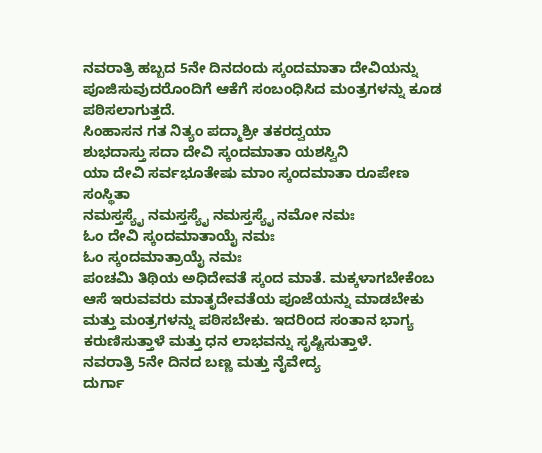ನವರಾತ್ರಿ ಹಬ್ಬದ 5ನೇ ದಿನದಂದು ಸ್ಕಂದಮಾತಾ ದೇವಿಯನ್ನು ಪೂಜಿಸುವುದರೊಂದಿಗೆ ಆಕೆಗೆ ಸಂಬಂಧಿಸಿದ ಮಂತ್ರಗಳನ್ನು ಕೂಡ ಪಠಿಸಲಾಗುತ್ತದೆ.
ಸಿಂಹಾಸನ ಗತ ನಿತ್ಯಂ ಪದ್ಮಾಶ್ರೀ ತಕರದ್ವಯಾ
ಶುಭದಾಸ್ತು ಸದಾ ದೇವಿ ಸ್ಕಂದಮಾತಾ ಯಶಸ್ವಿನಿ
ಯಾ ದೇವಿ ಸರ್ವಭೂತೇಷು ಮಾಂ ಸ್ಕಂದಮಾತಾ ರೂಪೇಣ ಸಂಸ್ಥಿತಾ
ನಮಸ್ತಸ್ಯೈ ನಮಸ್ತಸ್ಯೈ ನಮಸ್ತಸ್ಯೈ ನಮೋ ನಮಃ
ಓಂ ದೇವಿ ಸ್ಕಂದಮಾತಾಯೈ ನಮಃ
ಓಂ ಸ್ಕಂದಮಾತ್ರಾಯೈ ನಮಃ
ಪಂಚಮಿ ತಿಥಿಯ ಅಧಿದೇವತೆ ಸ್ಕಂದ ಮಾತೆ. ಮಕ್ಕಳಾಗಬೇಕೆಂಬ ಆಸೆ ಇರುವವರು ಮಾತೃದೇವತೆಯ ಪೂಜೆಯನ್ನು ಮಾಡಬೇಕು ಮತ್ತು ಮಂತ್ರಗಳನ್ನು ಪಠಿಸಬೇಕು. ಇದರಿಂದ ಸಂತಾನ ಭಾಗ್ಯ ಕರುಣಿಸುತ್ತಾಳೆ ಮತ್ತು ಧನ ಲಾಭವನ್ನು ಸೃಷ್ಟಿಸುತ್ತಾಳೆ.
ನವರಾತ್ರಿ 5ನೇ ದಿನದ ಬಣ್ಣ ಮತ್ತು ನೈವೇದ್ಯ
ದುರ್ಗಾ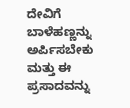ದೇವಿಗೆ ಬಾಳೆಹಣ್ಣನ್ನು ಅರ್ಪಿಸಬೇಕು ಮತ್ತು ಈ ಪ್ರಸಾದವನ್ನು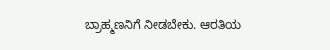ಬ್ರಾಹ್ಮಣನಿಗೆ ನೀಡಬೇಕು. ಆರತಿಯ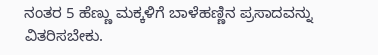ನಂತರ 5 ಹೆಣ್ಣು ಮಕ್ಕಳಿಗೆ ಬಾಳೆಹಣ್ಣಿನ ಪ್ರಸಾದವನ್ನು ವಿತರಿಸಬೇಕು.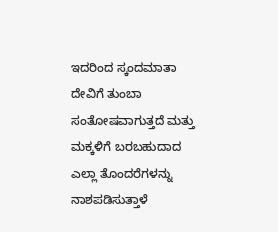ಇದರಿಂದ ಸ್ಕಂದಮಾತಾ ದೇವಿಗೆ ತುಂಬಾ ಸಂತೋಷವಾಗುತ್ತದೆ ಮತ್ತು ಮಕ್ಕಳಿಗೆ ಬರಬಹುದಾದ ಎಲ್ಲಾ ತೊಂದರೆಗಳನ್ನು ನಾಶಪಡಿಸುತ್ತಾಳೆ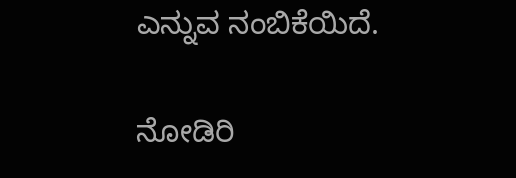ಎನ್ನುವ ನಂಬಿಕೆಯಿದೆ.

ನೋಡಿರಿ